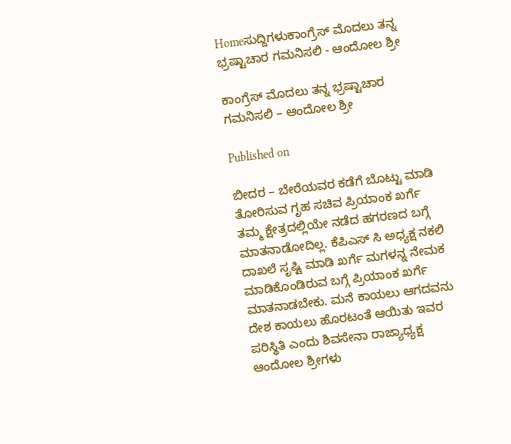Homeಸುದ್ದಿಗಳುಕಾಂಗ್ರೆಸ್ ಮೊದಲು ತನ್ನ ಭ್ರಷ್ಟಾಚಾರ ಗಮನಿಸಲಿ - ಆಂದೋಲ ಶ್ರೀ

ಕಾಂಗ್ರೆಸ್ ಮೊದಲು ತನ್ನ ಭ್ರಷ್ಟಾಚಾರ ಗಮನಿಸಲಿ – ಆಂದೋಲ ಶ್ರೀ

Published on

ಬೀದರ – ಬೇರೆಯವರ ಕಡೆಗೆ ಬೊಟ್ಟು ಮಾಡಿ ತೋರಿಸುವ ಗೃಹ ಸಚಿವ ಪ್ರಿಯಾಂಕ ಖರ್ಗೆ ತಮ್ಮ ಕ್ಷೇತ್ರದಲ್ಲಿಯೇ ನಡೆದ ಹಗರಣದ ಬಗ್ಗೆ ಮಾತನಾಡೋದಿಲ್ಲ. ಕೆಪಿಎಸ್ ಸಿ ಅಧ್ಯಕ್ಷ ನಕಲಿ ದಾಖಲೆ ಸೃಷ್ಟಿ ಮಾಡಿ ಖರ್ಗೆ ಮಗಳನ್ನ ನೇಮಕ ಮಾಡಿಕೊಂಡಿರುವ ಬಗ್ಗೆ ಪ್ರಿಯಾಂಕ ಖರ್ಗೆ ಮಾತನಾಡಬೇಕು. ಮನೆ ಕಾಯಲು ಆಗದವನು ದೇಶ ಕಾಯಲು ಹೊರಟಂತೆ ಆಯಿತು ಇವರ ಪರಿಸ್ಥಿತಿ ಎಂದು ಶಿವಸೇನಾ ರಾಜ್ಯಾಧ್ಯಕ್ಷ ಆಂದೋಲ ಶ್ರೀಗಳು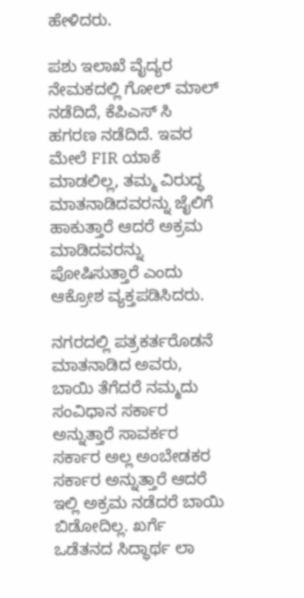ಹೇಳಿದರು.

ಪಶು ಇಲಾಖೆ ವೈದ್ಯರ ನೇಮಕದಲ್ಲಿ ಗೋಲ್ ಮಾಲ್ ನಡೆದಿದೆ, ಕೆಪಿಎಸ್ ಸಿ ಹಗರಣ ನಡೆದಿದೆ. ಇವರ ಮೇಲೆ FIR ಯಾಕೆ ಮಾಡಲಿಲ್ಲ, ತಮ್ಮ ವಿರುದ್ಧ ಮಾತನಾಡಿದವರನ್ನು ಜೈಲಿಗೆ ಹಾಕುತ್ತಾರೆ ಆದರೆ ಅಕ್ರಮ ಮಾಡಿದವರನ್ನು ಪೋಷಿಸುತ್ತಾರೆ ಎಂದು ಆಕ್ರೋಶ ವ್ಯಕ್ತಪಡಿಸಿದರು.

ನಗರದಲ್ಲಿ ಪತ್ರಕರ್ತರೊಡನೆ ಮಾತನಾಡಿದ ಅವರು, ಬಾಯಿ ತೆಗೆದರೆ ನಮ್ಮದು ಸಂವಿಧಾನ ಸರ್ಕಾರ ಅನ್ನುತ್ತಾರೆ ಸಾವರ್ಕರ ಸರ್ಕಾರ ಅಲ್ಲ ಅಂಬೇಡಕರ ಸರ್ಕಾರ ಅನ್ನುತ್ತಾರೆ ಆದರೆ ಇಲ್ಲಿ ಅಕ್ರಮ ನಡೆದರೆ ಬಾಯಿ ಬಿಡೋದಿಲ್ಲ. ಖರ್ಗೆ ಒಡೆತನದ ಸಿದ್ಧಾರ್ಥ ಲಾ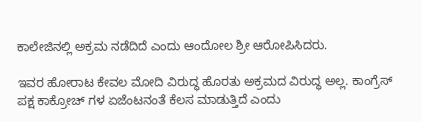ಕಾಲೇಜಿನಲ್ಲಿ ಅಕ್ರಮ ನಡೆದಿದೆ ಎಂದು ಆಂದೋಲ ಶ್ರೀ ಆರೋಪಿಸಿದರು.

ಇವರ ಹೋರಾಟ ಕೇವಲ ಮೋದಿ ವಿರುದ್ಧ ಹೊರತು ಅಕ್ರಮದ ವಿರುದ್ಧ ಅಲ್ಲ. ಕಾಂಗ್ರೆಸ್ ಪಕ್ಷ ಕಾಕ್ರೋಚ್ ಗಳ ಏಜೆಂಟನಂತೆ ಕೆಲಸ ಮಾಡುತ್ತಿದೆ ಎಂದು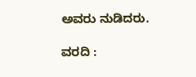ಅವರು ನುಡಿದರು.

ವರದಿ :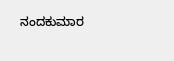ನಂದಕುಮಾರ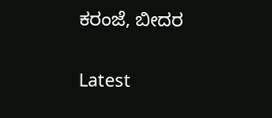ಕರಂಜೆ, ಬೀದರ

Latest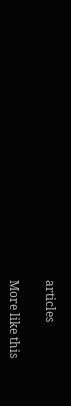articles

More like this